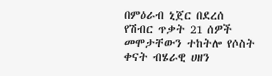በምዕራብ ኒጀር በደረሰ የሽብር ጥቃት 21 ሰዎች መሞታቸውን ተከትሎ የሶስት ቀናት ብሄራዊ ሀዘን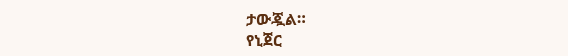ታውጇል።
የኒጀር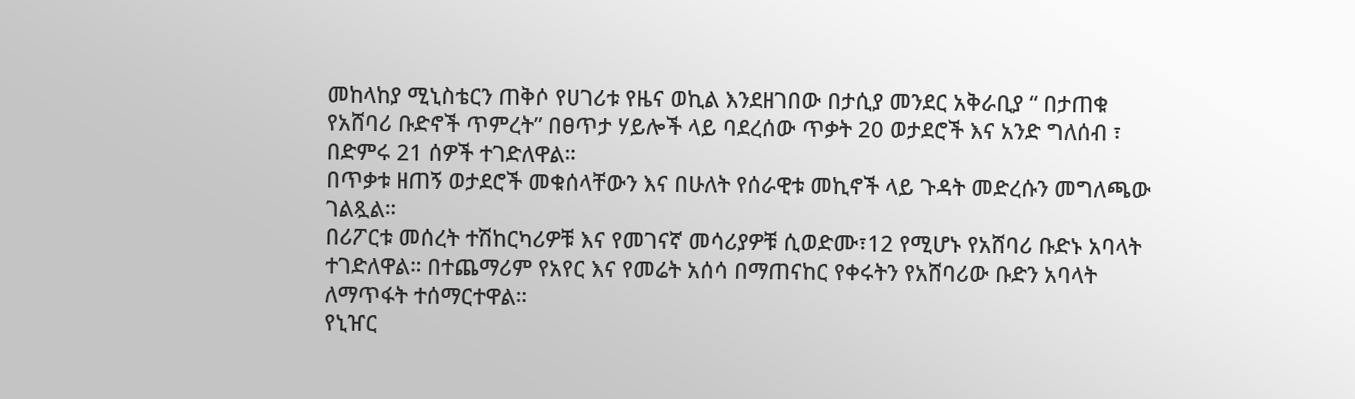መከላከያ ሚኒስቴርን ጠቅሶ የሀገሪቱ የዜና ወኪል እንደዘገበው በታሲያ መንደር አቅራቢያ “ በታጠቁ የአሸባሪ ቡድኖች ጥምረት” በፀጥታ ሃይሎች ላይ ባደረሰው ጥቃት 20 ወታደሮች እና አንድ ግለሰብ ፣ በድምሩ 21 ሰዎች ተገድለዋል።
በጥቃቱ ዘጠኝ ወታደሮች መቁሰላቸውን እና በሁለት የሰራዊቱ መኪኖች ላይ ጉዳት መድረሱን መግለጫው ገልጿል።
በሪፖርቱ መሰረት ተሽከርካሪዎቹ እና የመገናኛ መሳሪያዎቹ ሲወድሙ፣12 የሚሆኑ የአሸባሪ ቡድኑ አባላት ተገድለዋል። በተጨማሪም የአየር እና የመሬት አሰሳ በማጠናከር የቀሩትን የአሸባሪው ቡድን አባላት ለማጥፋት ተሰማርተዋል።
የኒዠር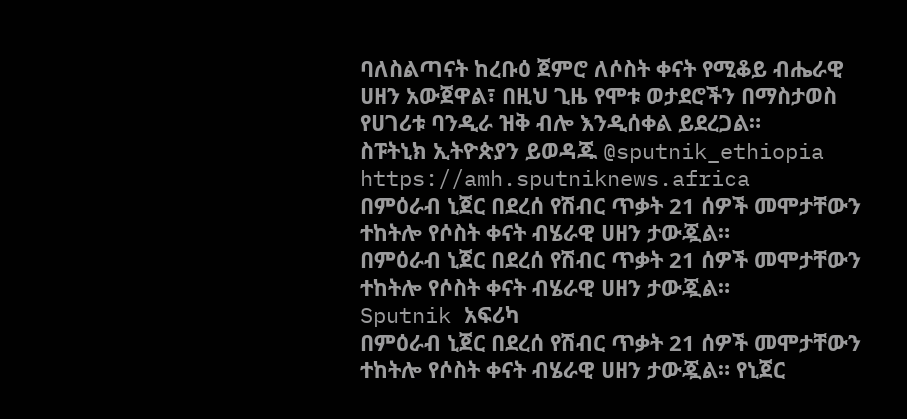ባለስልጣናት ከረቡዕ ጀምሮ ለሶስት ቀናት የሚቆይ ብሔራዊ ሀዘን አውጀዋል፣ በዚህ ጊዜ የሞቱ ወታደሮችን በማስታወስ የሀገሪቱ ባንዲራ ዝቅ ብሎ እንዲሰቀል ይደረጋል።
ስፑትኒክ ኢትዮጵያን ይወዳጁ @sputnik_ethiopia
https://amh.sputniknews.africa
በምዕራብ ኒጀር በደረሰ የሽብር ጥቃት 21 ሰዎች መሞታቸውን ተከትሎ የሶስት ቀናት ብሄራዊ ሀዘን ታውጇል።
በምዕራብ ኒጀር በደረሰ የሽብር ጥቃት 21 ሰዎች መሞታቸውን ተከትሎ የሶስት ቀናት ብሄራዊ ሀዘን ታውጇል።
Sputnik አፍሪካ
በምዕራብ ኒጀር በደረሰ የሽብር ጥቃት 21 ሰዎች መሞታቸውን ተከትሎ የሶስት ቀናት ብሄራዊ ሀዘን ታውጇል። የኒጀር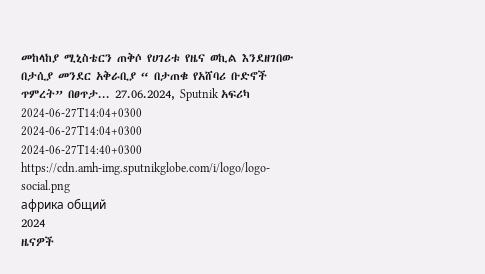መከላከያ ሚኒስቴርን ጠቅሶ የሀገሪቱ የዜና ወኪል እንደዘገበው በታሲያ መንደር አቅራቢያ “ በታጠቁ የአሸባሪ ቡድኖች ጥምረት” በፀጥታ... 27.06.2024, Sputnik አፍሪካ
2024-06-27T14:04+0300
2024-06-27T14:04+0300
2024-06-27T14:40+0300
https://cdn.amh-img.sputnikglobe.com/i/logo/logo-social.png
африка общий
2024
ዜናዎች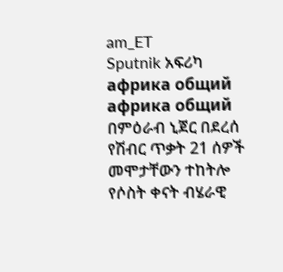am_ET
Sputnik አፍሪካ
африка общий
африка общий
በምዕራብ ኒጀር በደረሰ የሽብር ጥቃት 21 ሰዎች መሞታቸውን ተከትሎ የሶስት ቀናት ብሄራዊ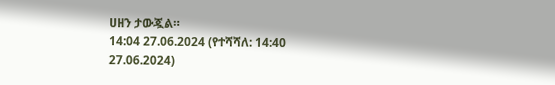ሀዘን ታውጇል።
14:04 27.06.2024 (የተሻሻለ: 14:40 27.06.2024)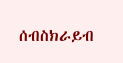ሰብስክራይብ